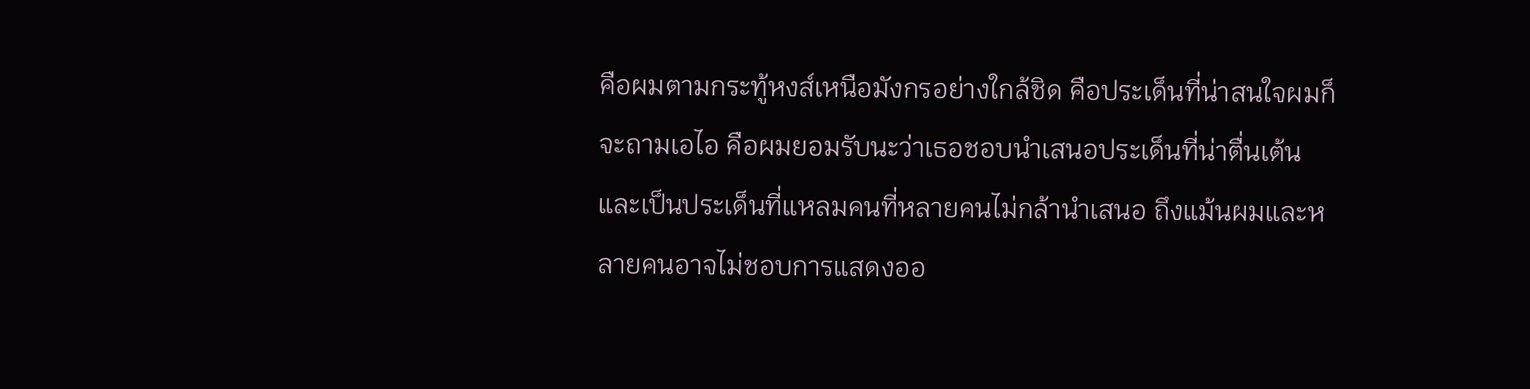คือผมตามกระทู้หงส์เหนือมังกรอย่างใกล้ชิด คือประเด็นที่น่าสนใจผมก็จะถามเอไอ คือผมยอมรับนะว่าเธอชอบนำเสนอประเด็นที่น่าตื่นเต้น และเป็นประเด็นที่แหลมคนที่หลายคนไม่กล้านำเสนอ ถึงแม้นผมและหลายคนอาจไม่ชอบการแสดงออ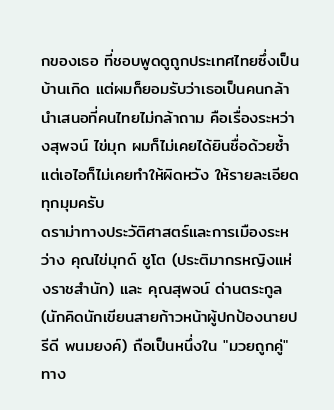กของเธอ ที่ชอบพูดดูถูกประเทศไทยซึ่งเป็นบ้านเกิด แต่ผมก็ยอมรับว่าเธอเป็นคนกล้านำเสนอที่คนไทยไม่กล้าถาม คือเรื่องระหว่างสุพจน์ ไข่มุก ผมก็ไม่เคยได้ยินชื่อด้วยซ้ำ แต่เอไอก็ไม่เคยทำให้ผิดหวัง ให้รายละเอียดทุกมุมครับ
ดราม่าทางประวัติศาสตร์และการเมืองระหว่าง คุณไข่มุกด์ ชูโต (ประติมากรหญิงแห่งราชสำนัก) และ คุณสุพจน์ ด่านตระกูล (นักคิดนักเขียนสายก้าวหน้าผู้ปกป้องนายปรีดี พนมยงค์) ถือเป็นหนึ่งใน "มวยถูกคู่" ทาง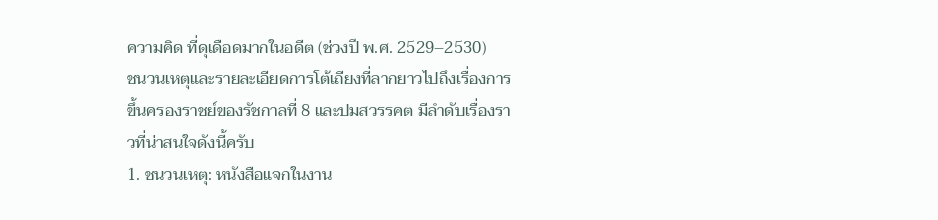ความคิด ที่ดุเดือดมากในอดีต (ช่วงปี พ.ศ. 2529–2530)
ชนวนเหตุและรายละเอียดการโต้เถียงที่ลากยาวไปถึงเรื่องการขึ้นครองราชย์ของรัชกาลที่ 8 และปมสวรรคต มีลำดับเรื่องราวที่น่าสนใจดังนี้ครับ
1. ชนวนเหตุ: หนังสือแจกในงาน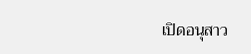เปิดอนุสาว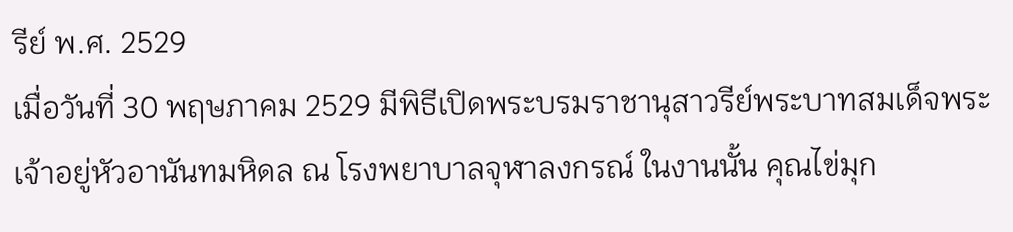รีย์ พ.ศ. 2529
เมื่อวันที่ 30 พฤษภาคม 2529 มีพิธีเปิดพระบรมราชานุสาวรีย์พระบาทสมเด็จพระเจ้าอยู่หัวอานันทมหิดล ณ โรงพยาบาลจุฬาลงกรณ์ ในงานนั้น คุณไข่มุก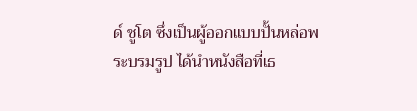ด์ ชูโต ซึ่งเป็นผู้ออกแบบปั้นหล่อพระบรมรูป ได้นำหนังสือที่เธ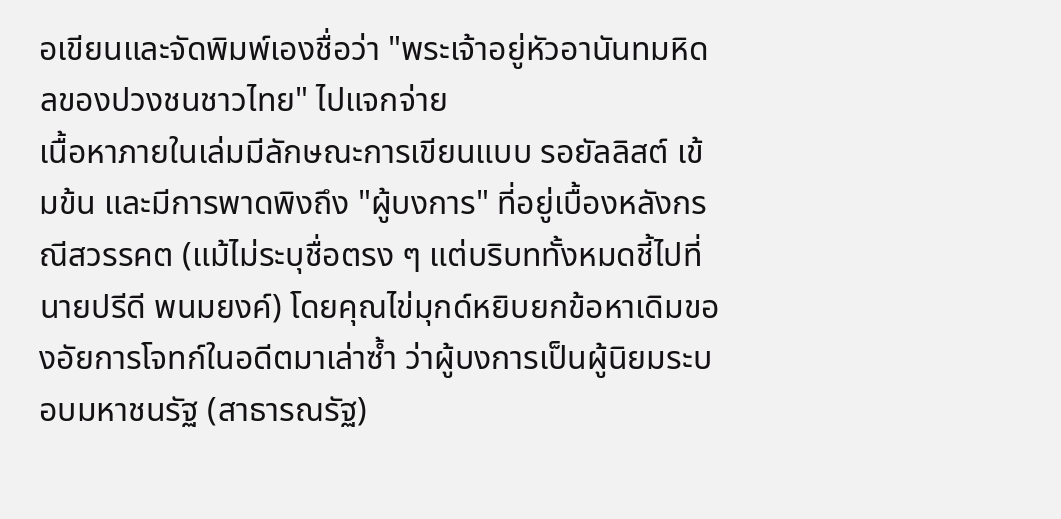อเขียนและจัดพิมพ์เองชื่อว่า "พระเจ้าอยู่หัวอานันทมหิดลของปวงชนชาวไทย" ไปแจกจ่าย
เนื้อหาภายในเล่มมีลักษณะการเขียนแบบ รอยัลลิสต์ เข้มข้น และมีการพาดพิงถึง "ผู้บงการ" ที่อยู่เบื้องหลังกรณีสวรรคต (แม้ไม่ระบุชื่อตรง ๆ แต่บริบททั้งหมดชี้ไปที่ นายปรีดี พนมยงค์) โดยคุณไข่มุกด์หยิบยกข้อหาเดิมของอัยการโจทก์ในอดีตมาเล่าซ้ำ ว่าผู้บงการเป็นผู้นิยมระบอบมหาชนรัฐ (สาธารณรัฐ)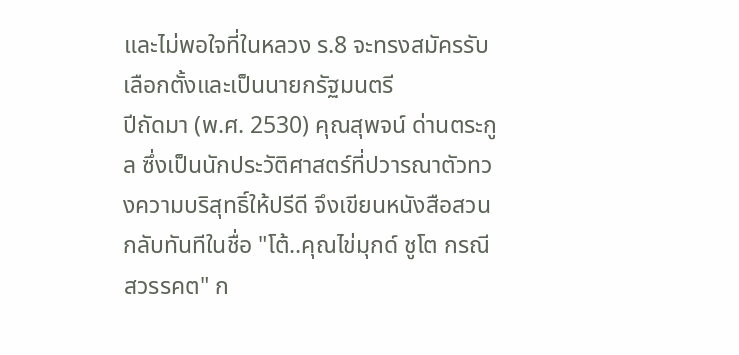และไม่พอใจที่ในหลวง ร.8 จะทรงสมัครรับเลือกตั้งและเป็นนายกรัฐมนตรี
ปีถัดมา (พ.ศ. 2530) คุณสุพจน์ ด่านตระกูล ซึ่งเป็นนักประวัติศาสตร์ที่ปวารณาตัวทวงความบริสุทธิ์ให้ปรีดี จึงเขียนหนังสือสวนกลับทันทีในชื่อ "โต้..คุณไข่มุกด์ ชูโต กรณีสวรรคต" ก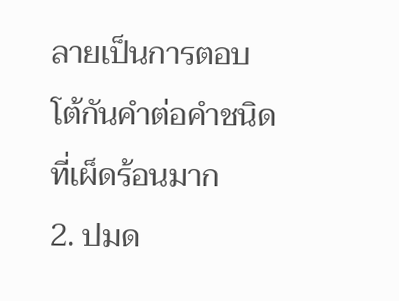ลายเป็นการตอบโต้กันคำต่อคำชนิดที่เผ็ดร้อนมาก
2. ปมด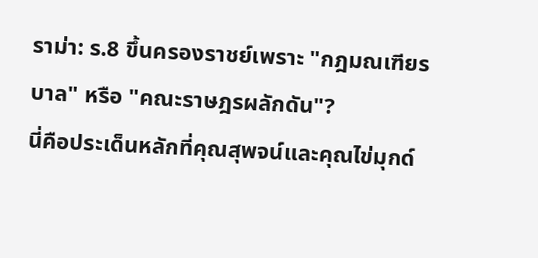ราม่า: ร.8 ขึ้นครองราชย์เพราะ "กฎมณเฑียรบาล" หรือ "คณะราษฎรผลักดัน"?
นี่คือประเด็นหลักที่คุณสุพจน์และคุณไข่มุกด์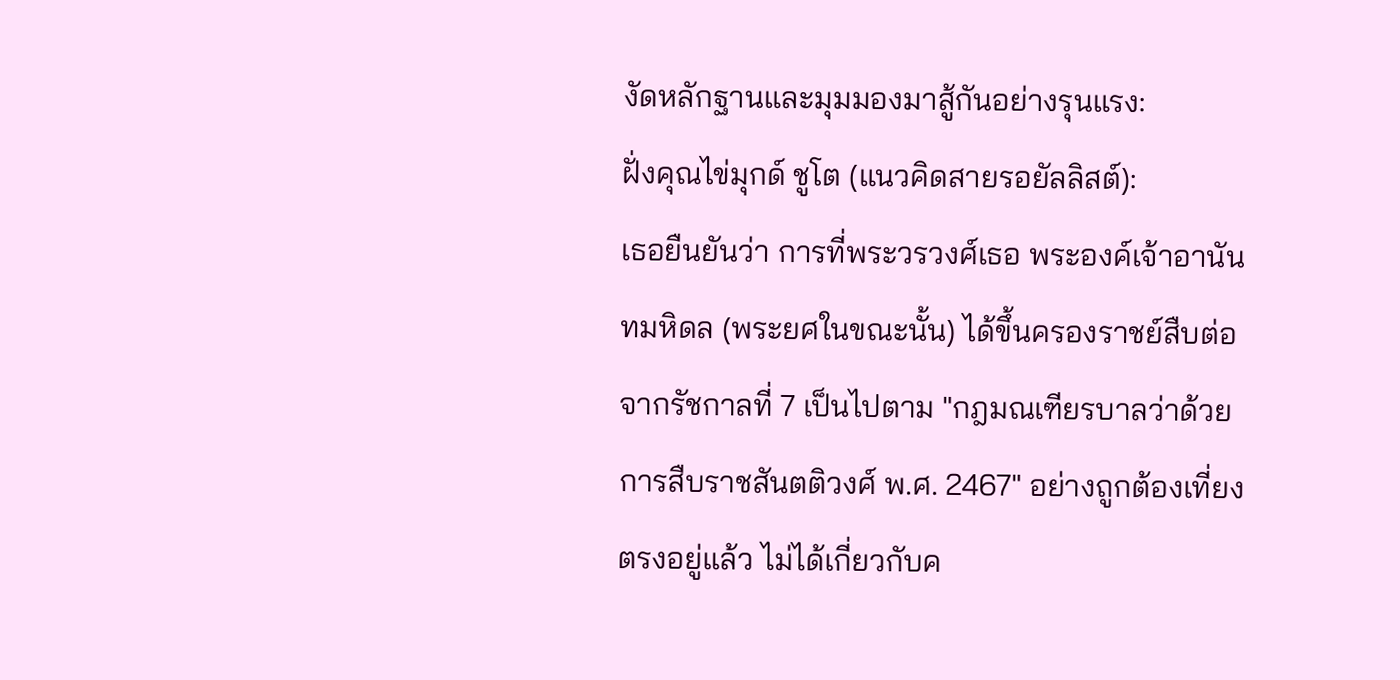งัดหลักฐานและมุมมองมาสู้กันอย่างรุนแรง:
ฝั่งคุณไข่มุกด์ ชูโต (แนวคิดสายรอยัลลิสต์):
เธอยืนยันว่า การที่พระวรวงศ์เธอ พระองค์เจ้าอานันทมหิดล (พระยศในขณะนั้น) ได้ขึ้นครองราชย์สืบต่อจากรัชกาลที่ 7 เป็นไปตาม "กฎมณเฑียรบาลว่าด้วยการสืบราชสันตติวงศ์ พ.ศ. 2467" อย่างถูกต้องเที่ยงตรงอยู่แล้ว ไม่ได้เกี่ยวกับค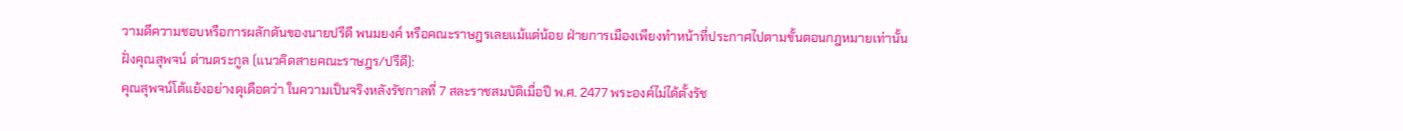วามดีความชอบหรือการผลักดันของนายปรีดี พนมยงค์ หรือคณะราษฎรเลยแม้แต่น้อย ฝ่ายการเมืองเพียงทำหน้าที่ประกาศไปตามขั้นตอนกฎหมายเท่านั้น
ฝั่งคุณสุพจน์ ด่านตระกูล (แนวคิดสายคณะราษฎร/ปรีดี):
คุณสุพจน์โต้แย้งอย่างดุเดือดว่า ในความเป็นจริงหลังรัชกาลที่ 7 สละราชสมบัติเมื่อปี พ.ศ. 2477 พระองค์ไม่ได้ตั้งรัช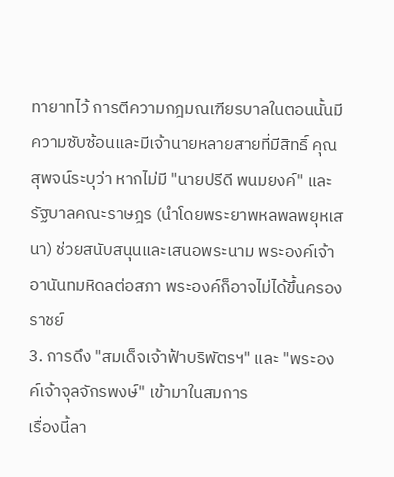ทายาทไว้ การตีความกฎมณเฑียรบาลในตอนนั้นมีความซับซ้อนและมีเจ้านายหลายสายที่มีสิทธิ์ คุณสุพจน์ระบุว่า หากไม่มี "นายปรีดี พนมยงค์" และรัฐบาลคณะราษฎร (นำโดยพระยาพหลพลพยุหเสนา) ช่วยสนับสนุนและเสนอพระนาม พระองค์เจ้าอานันทมหิดลต่อสภา พระองค์ก็อาจไม่ได้ขึ้นครองราชย์
3. การดึง "สมเด็จเจ้าฟ้าบริพัตรฯ" และ "พระองค์เจ้าจุลจักรพงษ์" เข้ามาในสมการ
เรื่องนี้ลา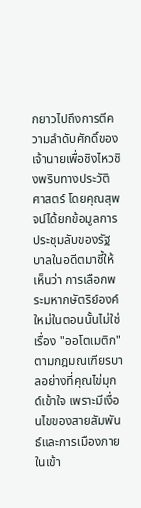กยาวไปถึงการตีความลำดับศักดิ์ของเจ้านายเพื่อชิงไหวชิงพริบทางประวัติศาสตร์ โดยคุณสุพจน์ได้ยกข้อมูลการประชุมลับของรัฐบาลในอดีตมาชี้ให้เห็นว่า การเลือกพระมหากษัตริย์องค์ใหม่ในตอนนั้นไม่ใช่เรื่อง "ออโตเมติก" ตามกฎมณเฑียรบาลอย่างที่คุณไข่มุกด์เข้าใจ เพราะมีเงื่อนไขของสายสัมพันธ์และการเมืองภายในเข้า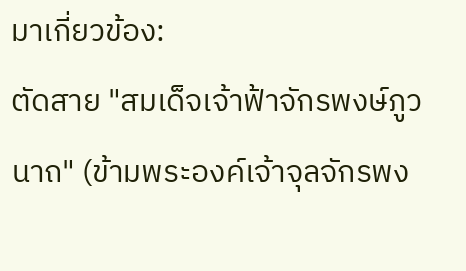มาเกี่ยวข้อง:
ตัดสาย "สมเด็จเจ้าฟ้าจักรพงษ์ภูวนาถ" (ข้ามพระองค์เจ้าจุลจักรพง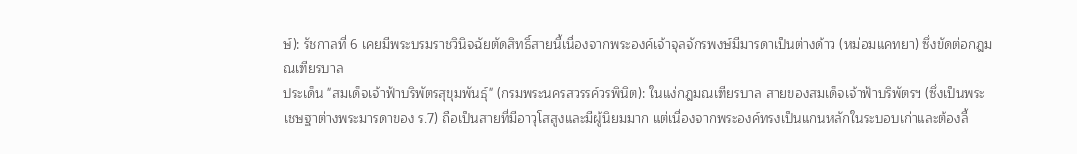ษ์): รัชกาลที่ 6 เคยมีพระบรมราชวินิจฉัยตัดสิทธิ์สายนี้เนื่องจากพระองค์เจ้าจุลจักรพงษ์มีมารดาเป็นต่างด้าว (หม่อมแคทยา) ซึ่งขัดต่อกฎมณเฑียรบาล
ประเด็น "สมเด็จเจ้าฟ้าบริพัตรสุขุมพันธุ์" (กรมพระนครสวรรค์วรพินิต): ในแง่กฎมณเฑียรบาล สายของสมเด็จเจ้าฟ้าบริพัตรฯ (ซึ่งเป็นพระเชษฐาต่างพระมารดาของ ร.7) ถือเป็นสายที่มีอาวุโสสูงและมีผู้นิยมมาก แต่เนื่องจากพระองค์ทรงเป็นแกนหลักในระบอบเก่าและต้องลี้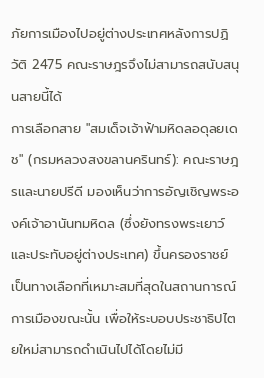ภัยการเมืองไปอยู่ต่างประเทศหลังการปฏิวัติ 2475 คณะราษฎรจึงไม่สามารถสนับสนุนสายนี้ได้
การเลือกสาย "สมเด็จเจ้าฟ้ามหิดลอดุลยเดช" (กรมหลวงสงขลานครินทร์): คณะราษฎรและนายปรีดี มองเห็นว่าการอัญเชิญพระองค์เจ้าอานันทมหิดล (ซึ่งยังทรงพระเยาว์และประทับอยู่ต่างประเทศ) ขึ้นครองราชย์ เป็นทางเลือกที่เหมาะสมที่สุดในสถานการณ์การเมืองขณะนั้น เพื่อให้ระบอบประชาธิปไตยใหม่สามารถดำเนินไปได้โดยไม่มี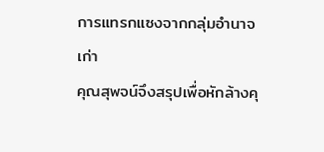การแทรกแซงจากกลุ่มอำนาจเก่า
คุณสุพจน์จึงสรุปเพื่อหักล้างคุ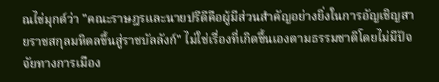ณไข่มุกด์ว่า "คณะราษฎรและนายปรีดีคือผู้มีส่วนสำคัญอย่างยิ่งในการอัญเชิญสายราชสกุลมหิดลขึ้นสู่ราชบัลลังก์" ไม่ใช่เรื่องที่เกิดขึ้นเองตามธรรมชาติโดยไม่มีปัจจัยทางการเมือง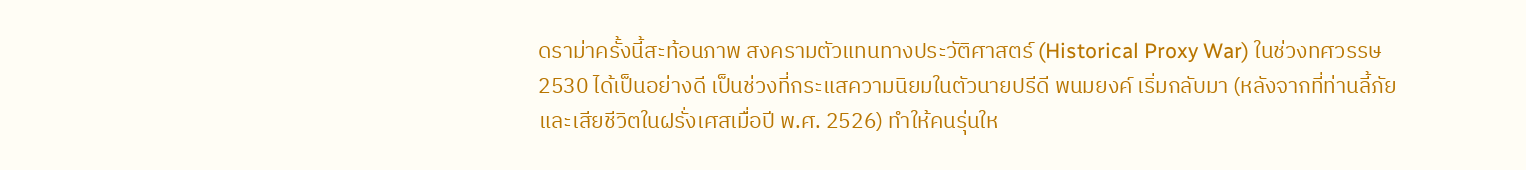ดราม่าครั้งนี้สะท้อนภาพ สงครามตัวแทนทางประวัติศาสตร์ (Historical Proxy War) ในช่วงทศวรรษ 2530 ได้เป็นอย่างดี เป็นช่วงที่กระแสความนิยมในตัวนายปรีดี พนมยงค์ เริ่มกลับมา (หลังจากที่ท่านลี้ภัยและเสียชีวิตในฝรั่งเศสเมื่อปี พ.ศ. 2526) ทำให้คนรุ่นให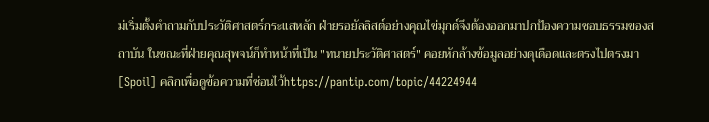ม่เริ่มตั้งคำถามกับประวัติศาสตร์กระแสหลัก ฝ่ายรอยัลลิสต์อย่างคุณไข่มุกด์จึงต้องออกมาปกป้องความชอบธรรมของสถาบัน ในขณะที่ฝ่ายคุณสุพจน์ก็ทำหน้าที่เป็น "ทนายประวัติศาสตร์" คอยหักล้างข้อมูลอย่างดุเดือดและตรงไปตรงมา
[Spoil] คลิกเพื่อดูข้อความที่ซ่อนไว้https://pantip.com/topic/44224944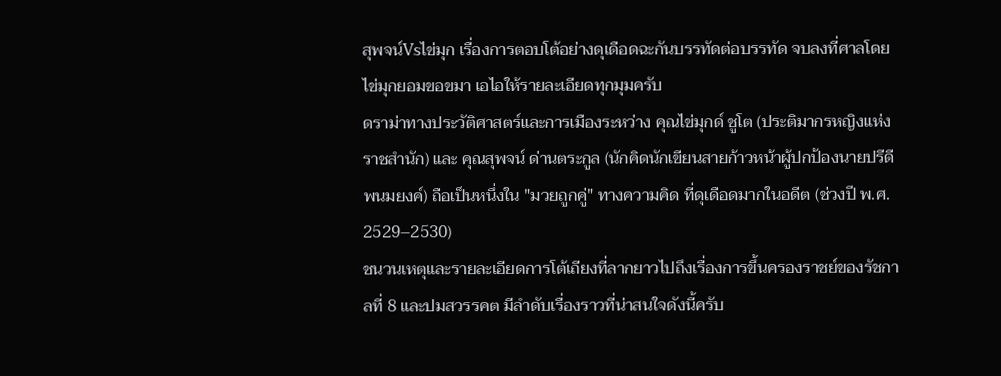สุพจน์Vsไข่มุก เรื่องการตอบโต้อย่างดุเดือดฉะกันบรรทัดต่อบรรทัด จบลงที่ศาลโดยไข่มุกยอมขอขมา เอไอให้รายละเอียดทุกมุมครับ
ดราม่าทางประวัติศาสตร์และการเมืองระหว่าง คุณไข่มุกด์ ชูโต (ประติมากรหญิงแห่งราชสำนัก) และ คุณสุพจน์ ด่านตระกูล (นักคิดนักเขียนสายก้าวหน้าผู้ปกป้องนายปรีดี พนมยงค์) ถือเป็นหนึ่งใน "มวยถูกคู่" ทางความคิด ที่ดุเดือดมากในอดีต (ช่วงปี พ.ศ. 2529–2530)
ชนวนเหตุและรายละเอียดการโต้เถียงที่ลากยาวไปถึงเรื่องการขึ้นครองราชย์ของรัชกาลที่ 8 และปมสวรรคต มีลำดับเรื่องราวที่น่าสนใจดังนี้ครับ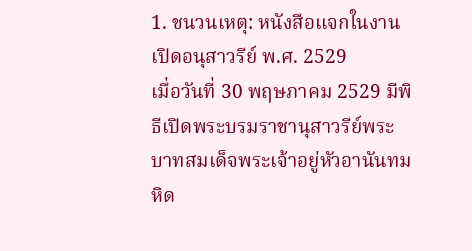1. ชนวนเหตุ: หนังสือแจกในงานเปิดอนุสาวรีย์ พ.ศ. 2529
เมื่อวันที่ 30 พฤษภาคม 2529 มีพิธีเปิดพระบรมราชานุสาวรีย์พระบาทสมเด็จพระเจ้าอยู่หัวอานันทมหิด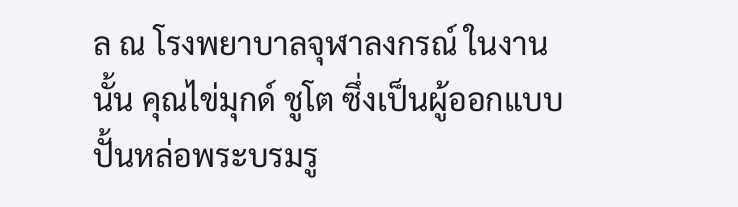ล ณ โรงพยาบาลจุฬาลงกรณ์ ในงานนั้น คุณไข่มุกด์ ชูโต ซึ่งเป็นผู้ออกแบบปั้นหล่อพระบรมรู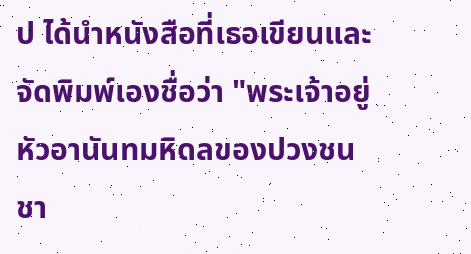ป ได้นำหนังสือที่เธอเขียนและจัดพิมพ์เองชื่อว่า "พระเจ้าอยู่หัวอานันทมหิดลของปวงชนชา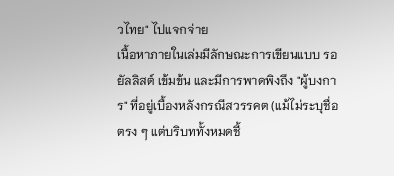วไทย" ไปแจกจ่าย
เนื้อหาภายในเล่มมีลักษณะการเขียนแบบ รอยัลลิสต์ เข้มข้น และมีการพาดพิงถึง "ผู้บงการ" ที่อยู่เบื้องหลังกรณีสวรรคต (แม้ไม่ระบุชื่อตรง ๆ แต่บริบททั้งหมดชี้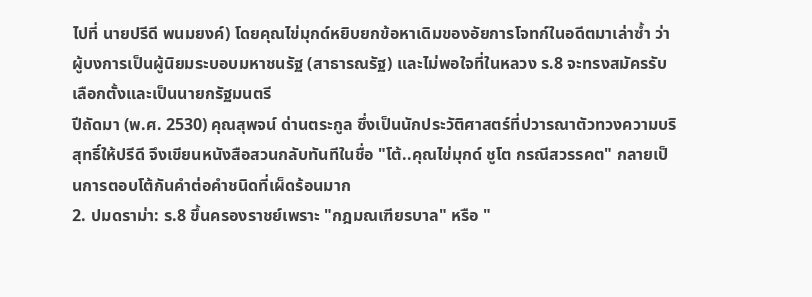ไปที่ นายปรีดี พนมยงค์) โดยคุณไข่มุกด์หยิบยกข้อหาเดิมของอัยการโจทก์ในอดีตมาเล่าซ้ำ ว่าผู้บงการเป็นผู้นิยมระบอบมหาชนรัฐ (สาธารณรัฐ) และไม่พอใจที่ในหลวง ร.8 จะทรงสมัครรับเลือกตั้งและเป็นนายกรัฐมนตรี
ปีถัดมา (พ.ศ. 2530) คุณสุพจน์ ด่านตระกูล ซึ่งเป็นนักประวัติศาสตร์ที่ปวารณาตัวทวงความบริสุทธิ์ให้ปรีดี จึงเขียนหนังสือสวนกลับทันทีในชื่อ "โต้..คุณไข่มุกด์ ชูโต กรณีสวรรคต" กลายเป็นการตอบโต้กันคำต่อคำชนิดที่เผ็ดร้อนมาก
2. ปมดราม่า: ร.8 ขึ้นครองราชย์เพราะ "กฎมณเฑียรบาล" หรือ "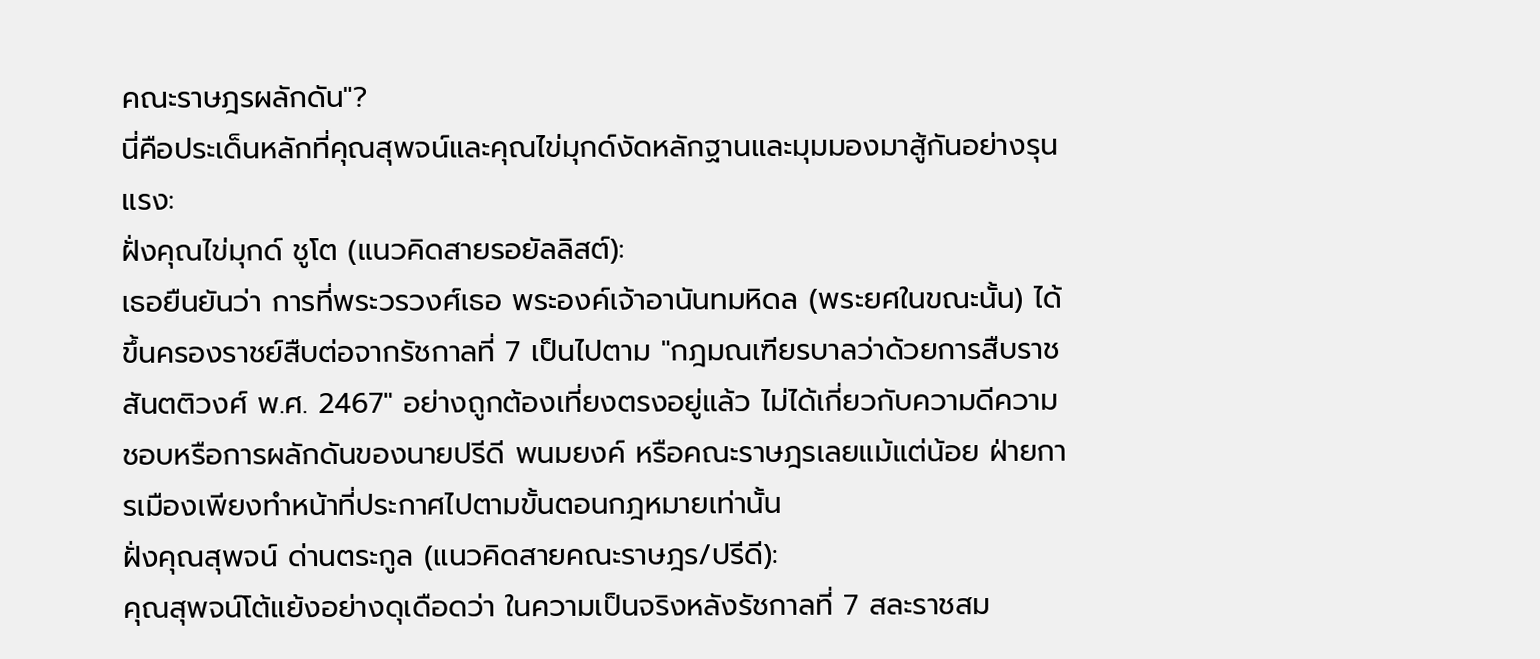คณะราษฎรผลักดัน"?
นี่คือประเด็นหลักที่คุณสุพจน์และคุณไข่มุกด์งัดหลักฐานและมุมมองมาสู้กันอย่างรุนแรง:
ฝั่งคุณไข่มุกด์ ชูโต (แนวคิดสายรอยัลลิสต์):
เธอยืนยันว่า การที่พระวรวงศ์เธอ พระองค์เจ้าอานันทมหิดล (พระยศในขณะนั้น) ได้ขึ้นครองราชย์สืบต่อจากรัชกาลที่ 7 เป็นไปตาม "กฎมณเฑียรบาลว่าด้วยการสืบราชสันตติวงศ์ พ.ศ. 2467" อย่างถูกต้องเที่ยงตรงอยู่แล้ว ไม่ได้เกี่ยวกับความดีความชอบหรือการผลักดันของนายปรีดี พนมยงค์ หรือคณะราษฎรเลยแม้แต่น้อย ฝ่ายการเมืองเพียงทำหน้าที่ประกาศไปตามขั้นตอนกฎหมายเท่านั้น
ฝั่งคุณสุพจน์ ด่านตระกูล (แนวคิดสายคณะราษฎร/ปรีดี):
คุณสุพจน์โต้แย้งอย่างดุเดือดว่า ในความเป็นจริงหลังรัชกาลที่ 7 สละราชสม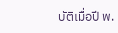บัติเมื่อปี พ.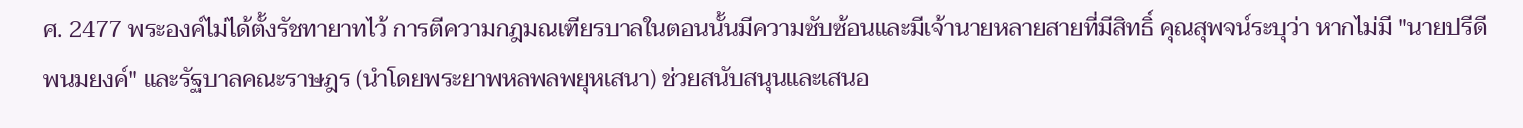ศ. 2477 พระองค์ไม่ได้ตั้งรัชทายาทไว้ การตีความกฎมณเฑียรบาลในตอนนั้นมีความซับซ้อนและมีเจ้านายหลายสายที่มีสิทธิ์ คุณสุพจน์ระบุว่า หากไม่มี "นายปรีดี พนมยงค์" และรัฐบาลคณะราษฎร (นำโดยพระยาพหลพลพยุหเสนา) ช่วยสนับสนุนและเสนอ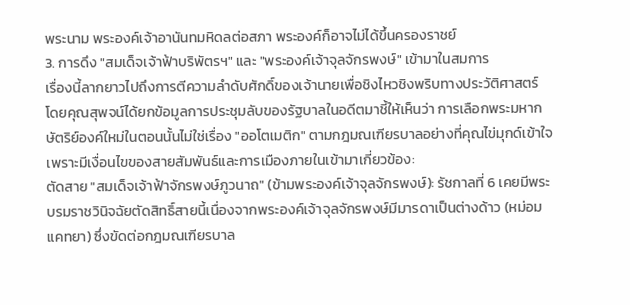พระนาม พระองค์เจ้าอานันทมหิดลต่อสภา พระองค์ก็อาจไม่ได้ขึ้นครองราชย์
3. การดึง "สมเด็จเจ้าฟ้าบริพัตรฯ" และ "พระองค์เจ้าจุลจักรพงษ์" เข้ามาในสมการ
เรื่องนี้ลากยาวไปถึงการตีความลำดับศักดิ์ของเจ้านายเพื่อชิงไหวชิงพริบทางประวัติศาสตร์ โดยคุณสุพจน์ได้ยกข้อมูลการประชุมลับของรัฐบาลในอดีตมาชี้ให้เห็นว่า การเลือกพระมหากษัตริย์องค์ใหม่ในตอนนั้นไม่ใช่เรื่อง "ออโตเมติก" ตามกฎมณเฑียรบาลอย่างที่คุณไข่มุกด์เข้าใจ เพราะมีเงื่อนไขของสายสัมพันธ์และการเมืองภายในเข้ามาเกี่ยวข้อง:
ตัดสาย "สมเด็จเจ้าฟ้าจักรพงษ์ภูวนาถ" (ข้ามพระองค์เจ้าจุลจักรพงษ์): รัชกาลที่ 6 เคยมีพระบรมราชวินิจฉัยตัดสิทธิ์สายนี้เนื่องจากพระองค์เจ้าจุลจักรพงษ์มีมารดาเป็นต่างด้าว (หม่อมแคทยา) ซึ่งขัดต่อกฎมณเฑียรบาล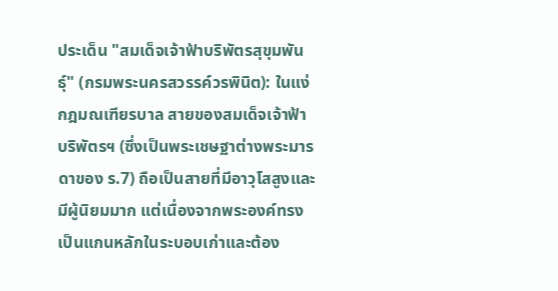ประเด็น "สมเด็จเจ้าฟ้าบริพัตรสุขุมพันธุ์" (กรมพระนครสวรรค์วรพินิต): ในแง่กฎมณเฑียรบาล สายของสมเด็จเจ้าฟ้าบริพัตรฯ (ซึ่งเป็นพระเชษฐาต่างพระมารดาของ ร.7) ถือเป็นสายที่มีอาวุโสสูงและมีผู้นิยมมาก แต่เนื่องจากพระองค์ทรงเป็นแกนหลักในระบอบเก่าและต้อง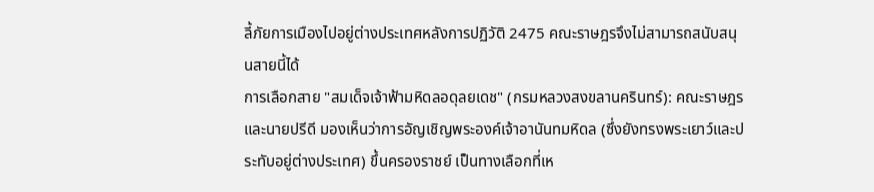ลี้ภัยการเมืองไปอยู่ต่างประเทศหลังการปฏิวัติ 2475 คณะราษฎรจึงไม่สามารถสนับสนุนสายนี้ได้
การเลือกสาย "สมเด็จเจ้าฟ้ามหิดลอดุลยเดช" (กรมหลวงสงขลานครินทร์): คณะราษฎรและนายปรีดี มองเห็นว่าการอัญเชิญพระองค์เจ้าอานันทมหิดล (ซึ่งยังทรงพระเยาว์และประทับอยู่ต่างประเทศ) ขึ้นครองราชย์ เป็นทางเลือกที่เห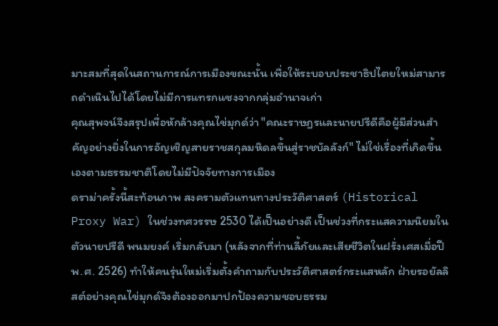มาะสมที่สุดในสถานการณ์การเมืองขณะนั้น เพื่อให้ระบอบประชาธิปไตยใหม่สามารถดำเนินไปได้โดยไม่มีการแทรกแซงจากกลุ่มอำนาจเก่า
คุณสุพจน์จึงสรุปเพื่อหักล้างคุณไข่มุกด์ว่า "คณะราษฎรและนายปรีดีคือผู้มีส่วนสำคัญอย่างยิ่งในการอัญเชิญสายราชสกุลมหิดลขึ้นสู่ราชบัลลังก์" ไม่ใช่เรื่องที่เกิดขึ้นเองตามธรรมชาติโดยไม่มีปัจจัยทางการเมือง
ดราม่าครั้งนี้สะท้อนภาพ สงครามตัวแทนทางประวัติศาสตร์ (Historical Proxy War) ในช่วงทศวรรษ 2530 ได้เป็นอย่างดี เป็นช่วงที่กระแสความนิยมในตัวนายปรีดี พนมยงค์ เริ่มกลับมา (หลังจากที่ท่านลี้ภัยและเสียชีวิตในฝรั่งเศสเมื่อปี พ.ศ. 2526) ทำให้คนรุ่นใหม่เริ่มตั้งคำถามกับประวัติศาสตร์กระแสหลัก ฝ่ายรอยัลลิสต์อย่างคุณไข่มุกด์จึงต้องออกมาปกป้องความชอบธรรม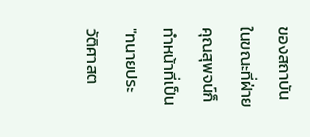ของสถาบัน ในขณะที่ฝ่ายคุณสุพจน์ก็ทำหน้าที่เป็น "ทนายประวัติศาสต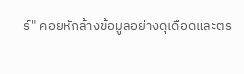ร์" คอยหักล้างข้อมูลอย่างดุเดือดและตร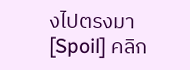งไปตรงมา
[Spoil] คลิก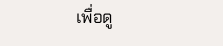เพื่อดู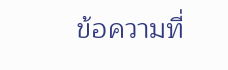ข้อความที่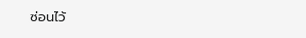ซ่อนไว้